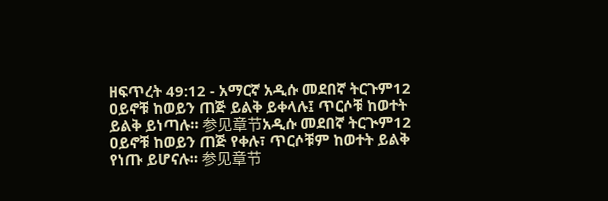ዘፍጥረት 49:12 - አማርኛ አዲሱ መደበኛ ትርጉም12 ዐይኖቹ ከወይን ጠጅ ይልቅ ይቀላሉ፤ ጥርሶቹ ከወተት ይልቅ ይነጣሉ። 参见章节አዲሱ መደበኛ ትርጒም12 ዐይኖቹ ከወይን ጠጅ የቀሉ፣ ጥርሶቹም ከወተት ይልቅ የነጡ ይሆናሉ። 参见章节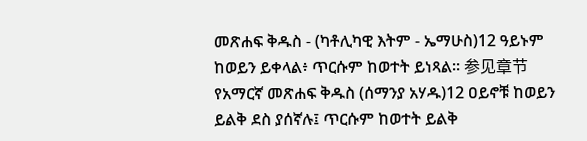መጽሐፍ ቅዱስ - (ካቶሊካዊ እትም - ኤማሁስ)12 ዓይኑም ከወይን ይቀላል፥ ጥርሱም ከወተት ይነጻል። 参见章节የአማርኛ መጽሐፍ ቅዱስ (ሰማንያ አሃዱ)12 ዐይኖቹ ከወይን ይልቅ ደስ ያሰኛሉ፤ ጥርሱም ከወተት ይልቅ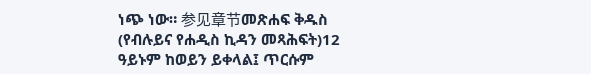ነጭ ነው። 参见章节መጽሐፍ ቅዱስ (የብሉይና የሐዲስ ኪዳን መጻሕፍት)12 ዓይኑም ከወይን ይቀላል፤ ጥርሱም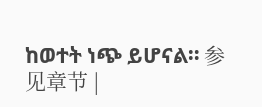ከወተት ነጭ ይሆናል። 参见章节 |